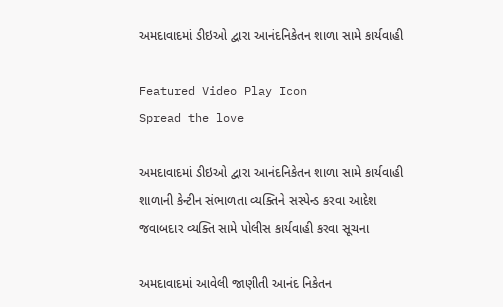અમદાવાદમાં ડીઇઓ દ્વારા આનંદનિકેતન શાળા સામે કાર્યવાહી

Featured Video Play Icon
Spread the love

અમદાવાદમાં ડીઇઓ દ્વારા આનંદનિકેતન શાળા સામે કાર્યવાહી
શાળાની કેન્ટીન સંભાળતા વ્યક્તિને સસ્પેન્ડ કરવા આદેશ
જવાબદાર વ્યક્તિ સામે પોલીસ કાર્યવાહી કરવા સૂચના

અમદાવાદમાં આવેલી જાણીતી આનંદ નિકેતન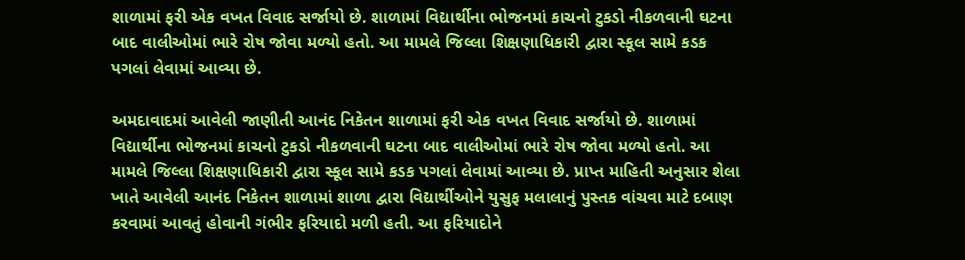શાળામાં ફરી એક વખત વિવાદ સર્જાયો છે. શાળામાં વિદ્યાર્થીના ભોજનમાં કાચનો ટુકડો નીકળવાની ઘટના બાદ વાલીઓમાં ભારે રોષ જોવા મળ્યો હતો. આ મામલે જિલ્લા શિક્ષણાધિકારી દ્વારા સ્કૂલ સામે કડક પગલાં લેવામાં આવ્યા છે.

અમદાવાદમાં આવેલી જાણીતી આનંદ નિકેતન શાળામાં ફરી એક વખત વિવાદ સર્જાયો છે. શાળામાં વિદ્યાર્થીના ભોજનમાં કાચનો ટુકડો નીકળવાની ઘટના બાદ વાલીઓમાં ભારે રોષ જોવા મળ્યો હતો. આ મામલે જિલ્લા શિક્ષણાધિકારી દ્વારા સ્કૂલ સામે કડક પગલાં લેવામાં આવ્યા છે. પ્રાપ્ત માહિતી અનુસાર શેલા ખાતે આવેલી આનંદ નિકેતન શાળામાં શાળા દ્વારા વિદ્યાર્થીઓને યુસુફ મલાલાનું પુસ્તક વાંચવા માટે દબાણ કરવામાં આવતું હોવાની ગંભીર ફરિયાદો મળી હતી. આ ફરિયાદોને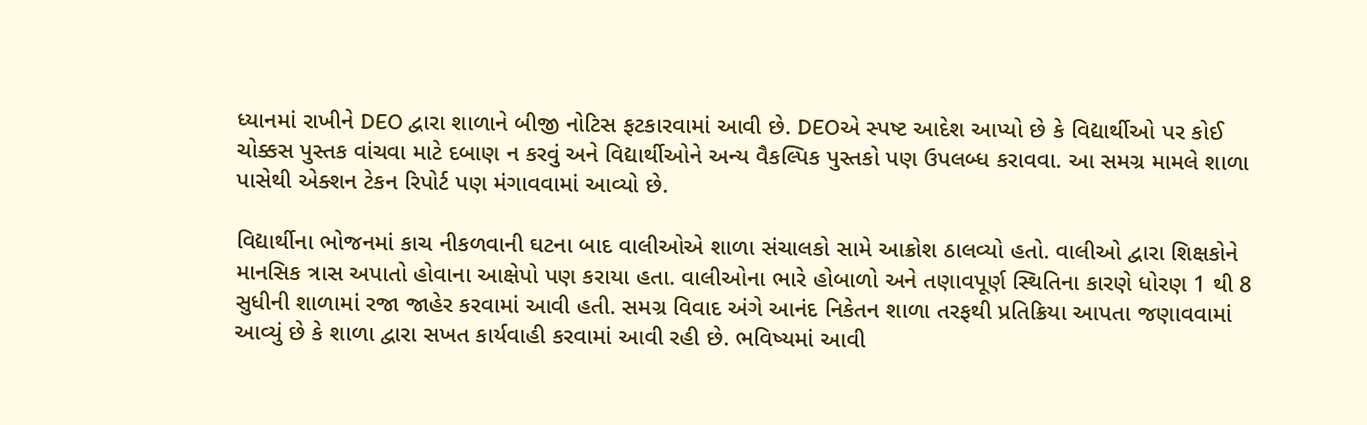ધ્યાનમાં રાખીને DEO દ્વારા શાળાને બીજી નોટિસ ફટકારવામાં આવી છે. DEOએ સ્પષ્ટ આદેશ આપ્યો છે કે વિદ્યાર્થીઓ પર કોઈ ચોક્કસ પુસ્તક વાંચવા માટે દબાણ ન કરવું અને વિદ્યાર્થીઓને અન્ય વૈકલ્પિક પુસ્તકો પણ ઉપલબ્ધ કરાવવા. આ સમગ્ર મામલે શાળા પાસેથી એક્શન ટેકન રિપોર્ટ પણ મંગાવવામાં આવ્યો છે.

વિદ્યાર્થીના ભોજનમાં કાચ નીકળવાની ઘટના બાદ વાલીઓએ શાળા સંચાલકો સામે આક્રોશ ઠાલવ્યો હતો. વાલીઓ દ્વારા શિક્ષકોને માનસિક ત્રાસ અપાતો હોવાના આક્ષેપો પણ કરાયા હતા. વાલીઓના ભારે હોબાળો અને તણાવપૂર્ણ સ્થિતિના કારણે ધોરણ 1 થી 8 સુધીની શાળામાં રજા જાહેર કરવામાં આવી હતી. સમગ્ર વિવાદ અંગે આનંદ નિકેતન શાળા તરફથી પ્રતિક્રિયા આપતા જણાવવામાં આવ્યું છે કે શાળા દ્વારા સખત કાર્યવાહી કરવામાં આવી રહી છે. ભવિષ્યમાં આવી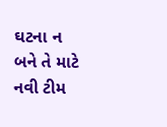ઘટના ન બને તે માટે નવી ટીમ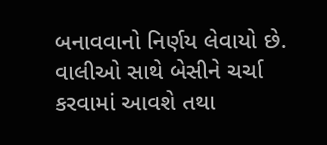બનાવવાનો નિર્ણય લેવાયો છે. વાલીઓ સાથે બેસીને ચર્ચા કરવામાં આવશે તથા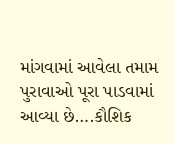માંગવામાં આવેલા તમામ પુરાવાઓ પૂરા પાડવામાં આવ્યા છે….કૌશિક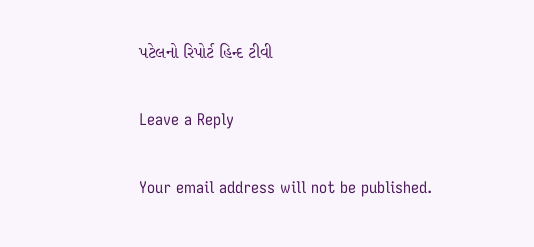પટેલનો રિપોર્ટ હિન્દ ટીવી

Leave a Reply

Your email address will not be published.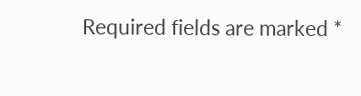Required fields are marked *